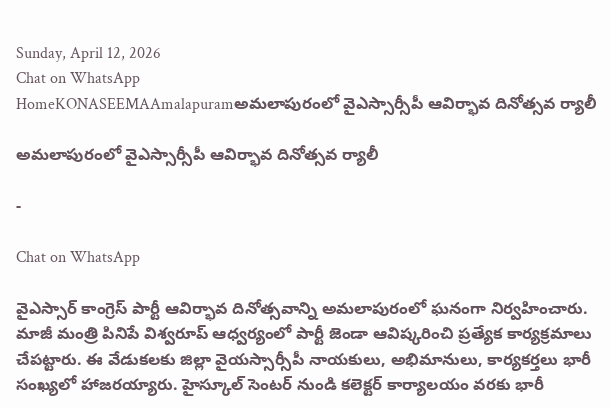Sunday, April 12, 2026
Chat on WhatsApp
HomeKONASEEMAAmalapuramఅమలాపురంలో వైఎస్సార్సీపీ ఆవిర్భావ దినోత్సవ ర్యాలీ

అమలాపురంలో వైఎస్సార్సీపీ ఆవిర్భావ దినోత్సవ ర్యాలీ

-

Chat on WhatsApp

వైఎస్సార్ కాంగ్రెస్ పార్టీ ఆవిర్భావ దినోత్సవాన్ని అమలాపురంలో ఘనంగా నిర్వహించారు. మాజీ మంత్రి పినిపే విశ్వరూప్ ఆధ్వర్యంలో పార్టీ జెండా ఆవిష్కరించి ప్రత్యేక కార్యక్రమాలు చేపట్టారు. ఈ వేడుకలకు జిల్లా వైయస్సార్సీపీ నాయకులు, అభిమానులు, కార్యకర్తలు భారీ సంఖ్యలో హాజరయ్యారు. హైస్కూల్ సెంటర్ నుండి కలెక్టర్ కార్యాలయం వరకు భారీ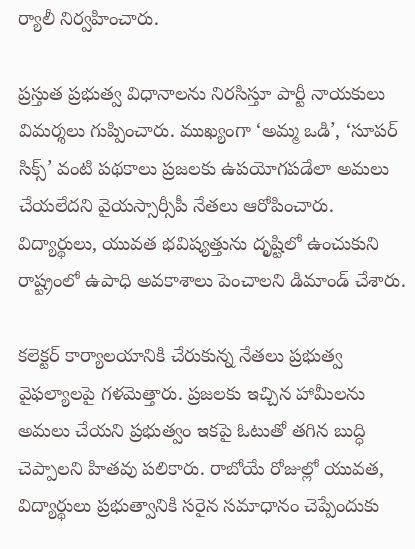ర్యాలీ నిర్వహించారు.

ప్రస్తుత ప్రభుత్వ విధానాలను నిరసిస్తూ పార్టీ నాయకులు విమర్శలు గుప్పించారు. ముఖ్యంగా ‘అమ్మ ఒడి’, ‘సూపర్ సిక్స్’ వంటి పథకాలు ప్రజలకు ఉపయోగపడేలా అమలు చేయలేదని వైయస్సార్సీపీ నేతలు ఆరోపించారు. విద్యార్థులు, యువత భవిష్యత్తును దృష్టిలో ఉంచుకుని రాష్ట్రంలో ఉపాధి అవకాశాలు పెంచాలని డిమాండ్ చేశారు.

కలెక్టర్ కార్యాలయానికి చేరుకున్న నేతలు ప్రభుత్వ వైఫల్యాలపై గళమెత్తారు. ప్రజలకు ఇచ్చిన హామీలను అమలు చేయని ప్రభుత్వం ఇకపై ఓటుతో తగిన బుద్ధి చెప్పాలని హితవు పలికారు. రాబోయే రోజుల్లో యువత, విద్యార్థులు ప్రభుత్వానికి సరైన సమాధానం చెప్పేందుకు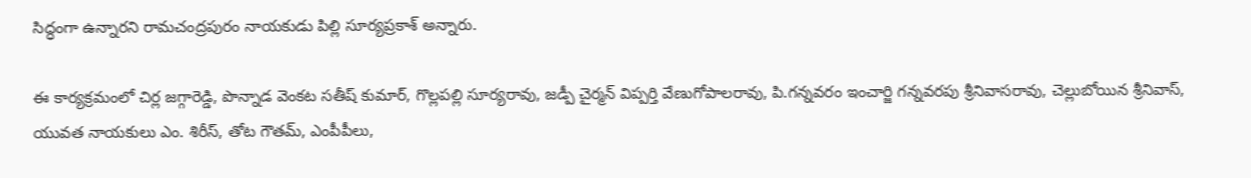సిద్ధంగా ఉన్నారని రామచంద్రపురం నాయకుడు పిల్లి సూర్యప్రకాశ్ అన్నారు.

ఈ కార్యక్రమంలో చిర్ల జగ్గారెడ్డి, పొన్నాడ వెంకట సతీష్ కుమార్, గొల్లపల్లి సూర్యరావు, జడ్పీ చైర్మన్ విప్పర్తి వేణుగోపాలరావు, పి.గన్నవరం ఇంచార్జి గన్నవరపు శ్రీనివాసరావు, చెల్లుబోయిన శ్రీనివాస్, యువత నాయకులు ఎం. శిరీస్, తోట గౌతమ్, ఎంపీపీలు,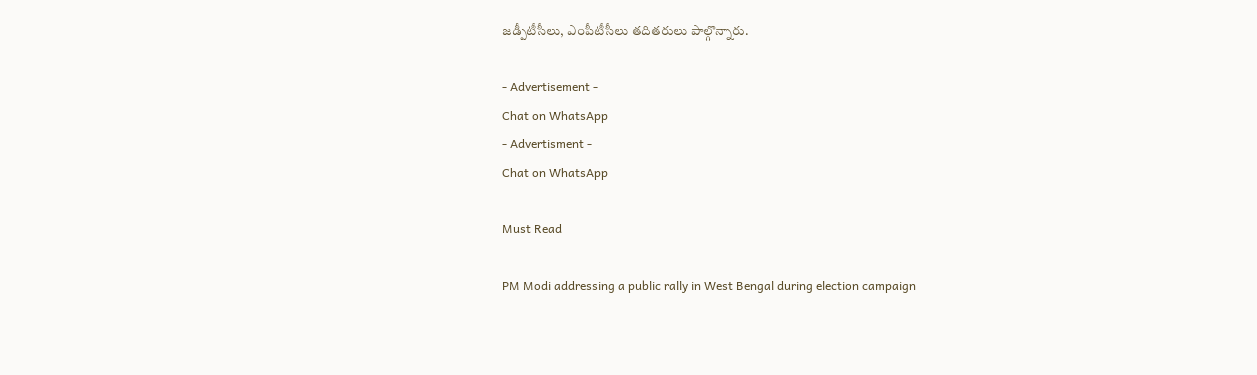జడ్పీటీసీలు, ఎంపీటీసీలు తదితరులు పాల్గొన్నారు.

- Advertisement -
Chat on WhatsApp
- Advertisment -
Chat on WhatsApp

Must Read

PM Modi addressing a public rally in West Bengal during election campaign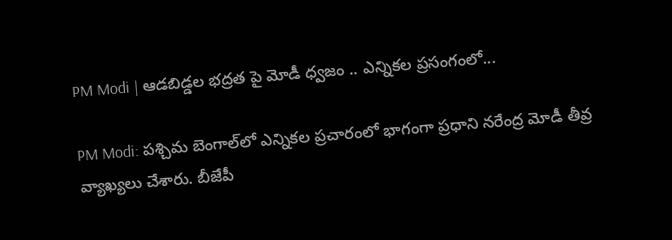PM Modi | ఆడబిడ్డల భద్రత పై మోడీ ధ్వజం .. ఎన్నికల ప్రసంగంలో...

PM Modi: పశ్చిమ బెంగాల్‌లో ఎన్నికల ప్రచారంలో భాగంగా ప్రధాని నరేంద్ర మోడీ తీవ్ర వ్యాఖ్యలు చేశారు. బీజేపీ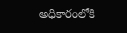అధికారంలోకి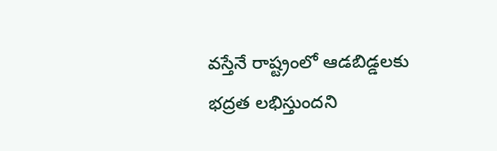వస్తేనే రాష్ట్రంలో ఆడబిడ్డలకు భద్రత లభిస్తుందని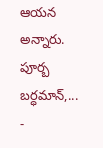ఆయన అన్నారు. పూర్బ బర్ధమాన్,...
-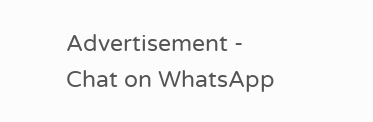Advertisement -
Chat on WhatsApp